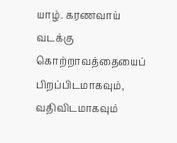யாழ். கரணவாய் வடக்கு கொற்றாவத்தையைப் பிறப்பிடமாகவும், வதிவிடமாகவும்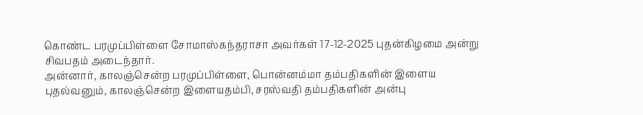கொண்ட பரமுப்பிள்ளை சோமாஸ்கந்தராசா அவர்கள் 17-12-2025 புதன்கிழமை அன்று சிவபதம் அடைந்தார்.
அன்னார், காலஞ்சென்ற பரமுப்பிள்ளை, பொன்னம்மா தம்பதிகளின் இளைய புதல்வனும், காலஞ்சென்ற இளையதம்பி, சரஸ்வதி தம்பதிகளின் அன்பு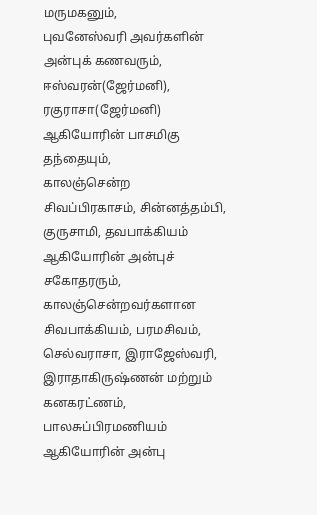மருமகனும்,
புவனேஸ்வரி அவர்களின் அன்புக் கணவரும்,
ஈஸ்வரன்(ஜேர்மனி), ரகுராசா(ஜேர்மனி) ஆகியோரின் பாசமிகு தந்தையும்,
காலஞ்சென்ற சிவப்பிரகாசம், சின்னத்தம்பி, குருசாமி, தவபாக்கியம் ஆகியோரின் அன்புச் சகோதரரும்,
காலஞ்சென்றவர்களான சிவபாக்கியம், பரமசிவம், செல்வராசா, இராஜேஸ்வரி, இராதாகிருஷ்ணன் மற்றும் கனகரட்ணம், பாலசுப்பிரமணியம் ஆகியோரின் அன்பு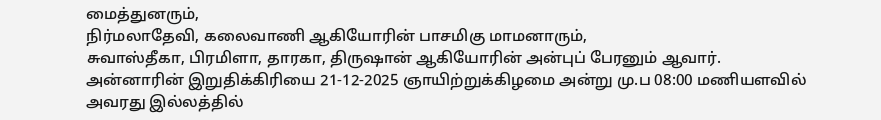மைத்துனரும்,
நிர்மலாதேவி, கலைவாணி ஆகியோரின் பாசமிகு மாமனாரும்,
சுவாஸ்தீகா, பிரமிளா, தாரகா, திருஷான் ஆகியோரின் அன்புப் பேரனும் ஆவார்.
அன்னாரின் இறுதிக்கிரியை 21-12-2025 ஞாயிற்றுக்கிழமை அன்று மு.ப 08:00 மணியளவில் அவரது இல்லத்தில்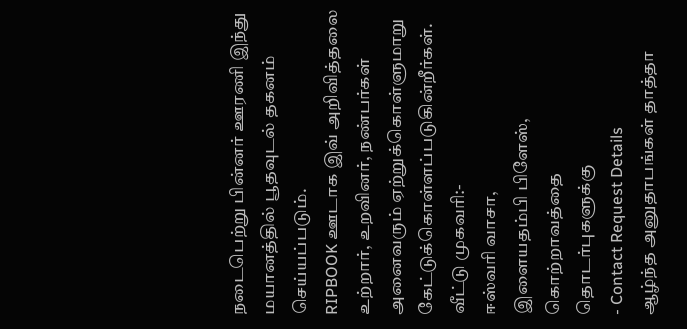நடைபெற்று பின்னர் ஊரணி இந்து மயானத்தில் பூதவுடல் தகனம் செய்யப்படும்.
RIPBOOK ஊடாக இவ் அறிவித்தலை உற்றார், உறவினர், நண்பர்கள் அனைவரும் ஏற்றுக்கொள்ளுமாறு கேட்டுக்கொள்ளப்படுகின்றீர்கள்.
வீட்டு முகவரி:-
ஈஸ்வரி வாசா,
இளையதம்பி பிளேஸ்,
கொற்றாவத்தை
தொடர்புகளுக்கு
- Contact Request Details
ஆழ்ந்த அனுதாபங்கள் தாத்தா